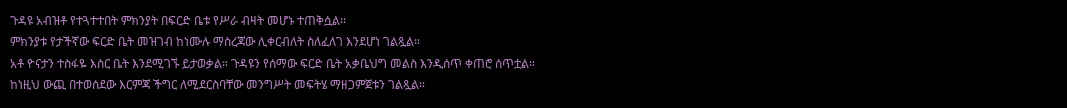ጉዳዩ አብዝቶ የተጓተተበት ምክንያት በፍርድ ቤቱ የሥራ ብዛት መሆኑ ተጠቅሷል።
ምክንያቱ የታችኛው ፍርድ ቤት መዝገብ ከነሙሉ ማስረጃው ሊቀርብለት ስለፈለገ እንደሆነ ገልጿል።
አቶ ዮናታን ተስፋዬ እስር ቤት እንደሚገኙ ይታወቃል። ጉዳዩን የሰማው ፍርድ ቤት አቃቤህግ መልስ እንዲሰጥ ቀጠሮ ሰጥቷል።
ከነዚህ ውጪ በተወሰደው እርምጃ ችግር ለሚደርስባቸው መንግሥት መፍትሄ ማዘጋምጀቱን ገልጿል።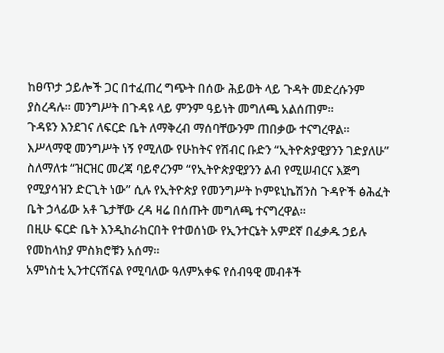ከፀጥታ ኃይሎች ጋር በተፈጠረ ግጭት በሰው ሕይወት ላይ ጉዳት መድረሱንም ያስረዳሉ። መንግሥት በጉዳዩ ላይ ምንም ዓይነት መግለጫ አልሰጠም።
ጉዳዩን እንደገና ለፍርድ ቤት ለማቅረብ ማሰባቸውንም ጠበቃው ተናግረዋል።
እሥላማዊ መንግሥት ነኝ የሚለው የሁከትና የሽብር ቡድን “ኢትዮጵያዊያንን ገድያለሁ” ስለማለቱ “ዝርዝር መረጃ ባይኖረንም “የኢትዮጵያዊያንን ልብ የሚሠብርና እጅግ የሚያሳዝን ድርጊት ነው” ሲሉ የኢትዮጵያ የመንግሥት ኮምዩኒኬሽንስ ጉዳዮች ፅሕፈት ቤት ኃላፊው አቶ ጌታቸው ረዳ ዛሬ በሰጡት መግለጫ ተናግረዋል።
በዚሁ ፍርድ ቤት እንዲከራከርበት የተወሰነው የኢንተርኔት አምደኛ በፈቃዱ ኃይሉ የመከላከያ ምስክሮቹን አሰማ።
አምነስቲ ኢንተርናሽናል የሚባለው ዓለምአቀፍ የሰብዓዊ መብቶች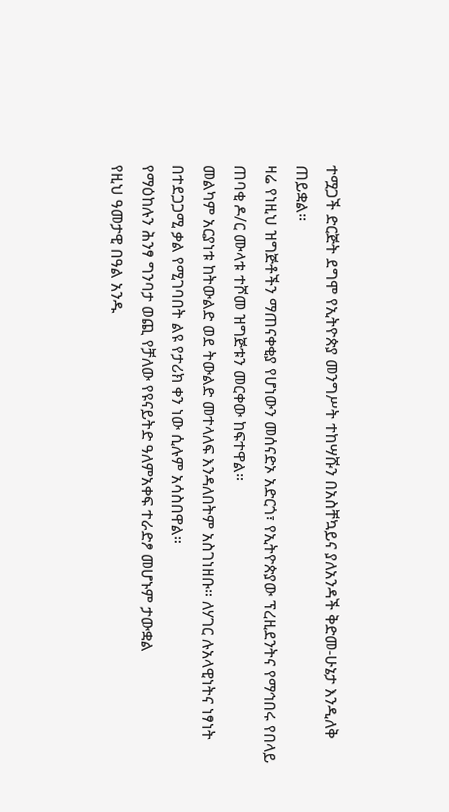ተሟጋች ድርጅት ደግሞ የኢትዮጵያ መንግሥት ተከሣሹን በአስቸኳይና ያለአንዳች ቅድመ-ሁኔታ እንዲለቅ ጠይቋል።
ዛሬ የነዚህ ዝግጅቶችን ማጠናቀቂያ የሆነውን መሰናድኦ አድርጎ፣ የኢትዮጵያው ፕረዚደንትና የማኅበሩ የበላይ ጠባቂ ዶ/ር ሙላቱ ተሾመ ዝግጅቱን መርቀው ከፍተዋል።
መልካም አርያነቱ ከትውልድ ወደ ትውልድ መተላለፍ እንዳለበትም አስገነዘቡ። ለሃገር ሉአላዊነትና ነፃነት በተደጋጋሚ ቃል የሚገባበት ልዩ የታሪክ ቀን ነው ሲሉም አሳስበዋል።
የማዕከሉን ሕንፃ ግንባታ ወጪ የቻለው የዩናይትድ ዓለምአቀፍ ተራድፆ መሆኑም ታውቋል
የዚህ ዓመታዊ በዓል አንዱ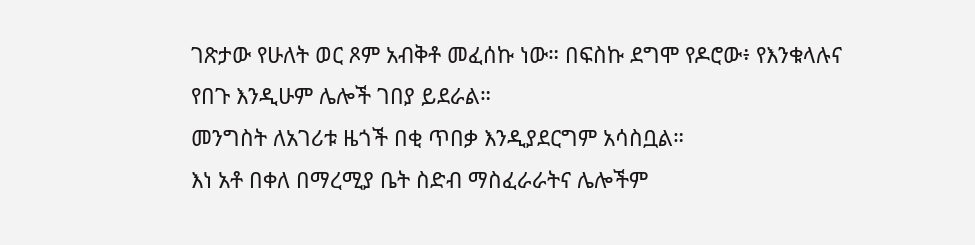ገጽታው የሁለት ወር ጾም አብቅቶ መፈሰኩ ነው። በፍስኩ ደግሞ የዶሮው፥ የእንቁላሉና የበጉ እንዲሁም ሌሎች ገበያ ይደራል።
መንግስት ለአገሪቱ ዜጎች በቂ ጥበቃ እንዲያደርግም አሳስቧል።
እነ አቶ በቀለ በማረሚያ ቤት ስድብ ማስፈራራትና ሌሎችም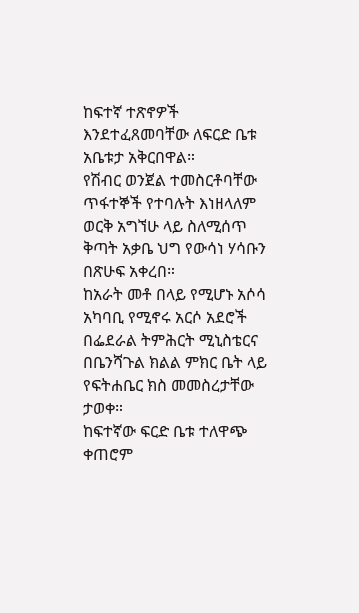ከፍተኛ ተጽኖዎች እንደተፈጸመባቸው ለፍርድ ቤቱ አቤቱታ አቅርበዋል።
የሽብር ወንጀል ተመስርቶባቸው ጥፋተኞች የተባሉት እነዘላለም ወርቅ አግኘሁ ላይ ስለሚሰጥ ቅጣት አቃቤ ህግ የውሳነ ሃሳቡን በጽሁፍ አቀረበ።
ከአራት መቶ በላይ የሚሆኑ አሶሳ አካባቢ የሚኖሩ አርሶ አደሮች በፌደራል ትምሕርት ሚኒስቴርና በቤንሻጉል ክልል ምክር ቤት ላይ የፍትሐቤር ክስ መመስረታቸው ታወቀ።
ከፍተኛው ፍርድ ቤቱ ተለዋጭ ቀጠሮም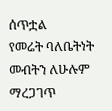ሰጥቷል
የመሬት ባለቤትነት መብትን ለሁሉም ማረጋገጥ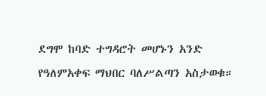ደግሞ ከባድ ተግዳሮት መሆኑን አንድ የዓለምአቀፍ ማህበር ባለሥልጣን አስታወቁ።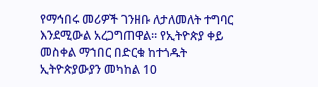የማኅበሩ መሪዎች ገንዘቡ ለታለመለት ተግባር እንደሚውል አረጋግጠዋል። የኢትዮጵያ ቀይ መስቀል ማኀበር በድርቁ ከተጎዱት ኢትዮጵያውያን መካከል 10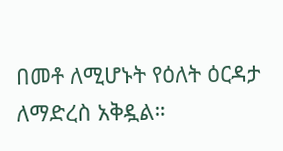በመቶ ለሚሆኑት የዕለት ዕርዳታ ለማድረስ አቅዷል።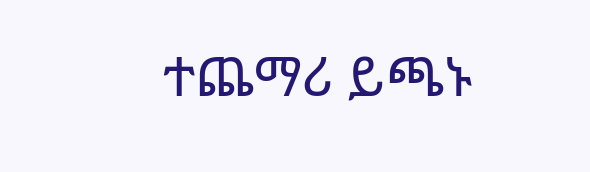ተጨማሪ ይጫኑ